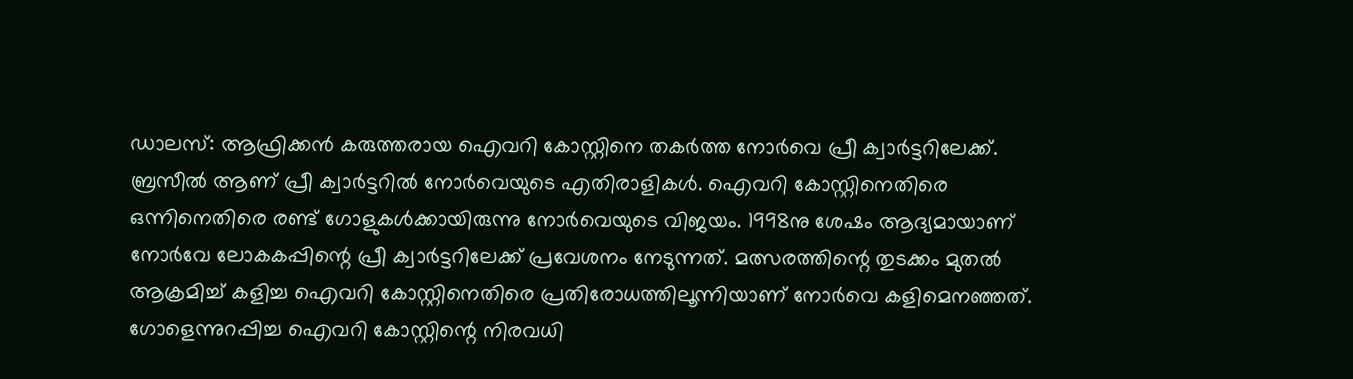ഡാലസ്: ആഫ്രിക്കൻ കരുത്തരായ ഐവറി കോസ്റ്റിനെ തകർത്ത നോർവെ പ്രീ ക്വാർട്ടറിലേക്ക്. ബ്രസീൽ ആണ് പ്രീ ക്വാർട്ടറിൽ നോർവെയുടെ എതിരാളികൾ. ഐവറി കോസ്റ്റിനെതിരെ ഒന്നിനെതിരെ രണ്ട് ഗോളുകൾക്കായിരുന്നു നോർവെയുടെ വിജയം. 1998നു ശേഷം ആദ്യമായാണ് നോർവേ ലോകകപ്പിന്റെ പ്രീ ക്വാർട്ടറിലേക്ക് പ്രവേശനം നേടുന്നത്. മത്സരത്തിന്റെ തുടക്കം മുതൽ ആക്രമിച്ച് കളിച്ച ഐവറി കോസ്റ്റിനെതിരെ പ്രതിരോധത്തിലൂന്നിയാണ് നോർവെ കളിമെനഞ്ഞത്. ഗോളെന്നുറപ്പിച്ച ഐവറി കോസ്റ്റിന്റെ നിരവധി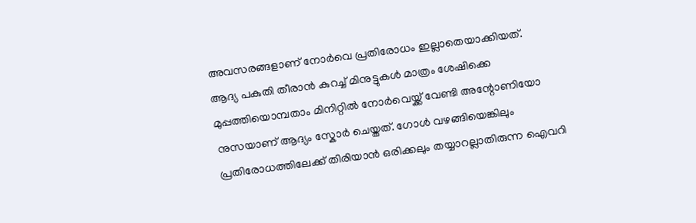അവസരങ്ങളാണ് നോർവെ പ്രതിരോധം ഇല്ലാതെയാക്കിയത്.
ആദ്യ പകുതി തീരാൻ കുറച്ച് മിനുട്ടുകൾ മാത്രം ശേഷിക്കെ മുപ്പത്തിയൊമ്പതാം മിനിറ്റിൽ നോർവെയ്ക്ക് വേണ്ടി അന്റോണിയോ നുസയാണ് ആദ്യം സ്കോർ ചെയ്തത്. ഗോൾ വഴങ്ങിയെങ്കിലും പ്രതിരോധത്തിലേക്ക് തിരിയാൻ ഒരിക്കലും തയ്യാറല്ലാതിരുന്ന ഐവറി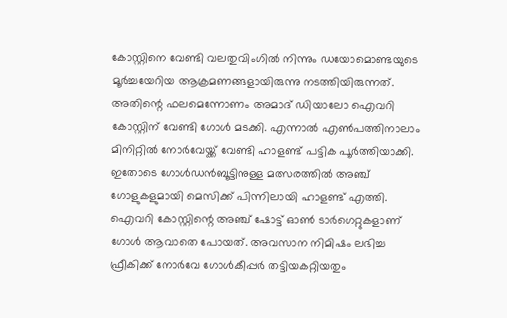കോസ്റ്റിനെ വേണ്ടി വലതുവിംഗിൽ നിന്നും ഡയോമൊണ്ടയുടെ മൂർച്ചയേറിയ ആക്രമണങ്ങളായിരുന്നു നടത്തിയിരുന്നത്. അതിന്റെ ഫലമെന്നോണം അമാദ് ഡിയാലോ ഐവറി കോസ്റ്റിന് വേണ്ടി ഗോൾ മടക്കി. എന്നാൽ എൺപത്തിനാലാം മിനിറ്റിൽ നോർവേയ്ക്ക് വേണ്ടി ഹാളണ്ട് പട്ടിക പൂർത്തിയാക്കി.
ഇതോടെ ഗോൾഡൻബൂട്ടിനുള്ള മത്സരത്തിൽ അഞ്ച് ഗോളുകളുമായി മെസിക്ക് പിന്നിലായി ഹാളണ്ട് എത്തി. ഐവറി കോസ്റ്റിന്റെ അഞ്ച് ഷോട്ട് ഓൺ ടാർഗെറ്റുകളാണ് ഗോൾ ആവാതെ പോയത്. അവസാന നിമിഷം ലഭിച്ച ഫ്രീകിക്ക് നോർവേ ഗോൾകീപ്പർ തട്ടിയകറ്റിയതും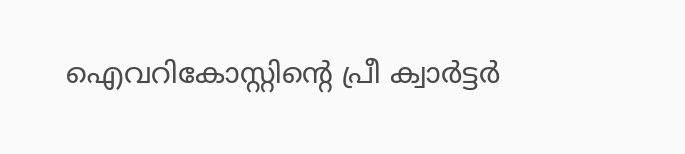ഐവറികോസ്റ്റിന്റെ പ്രീ ക്വാർട്ടർ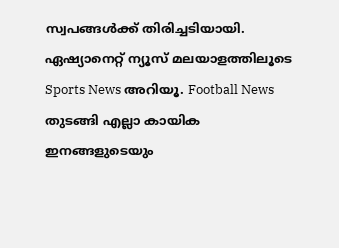സ്വപങ്ങൾക്ക് തിരിച്ചടിയായി.
ഏഷ്യാനെറ്റ് ന്യൂസ് മലയാളത്തിലൂടെ Sports News അറിയൂ. Football News തുടങ്ങി എല്ലാ കായിക ഇനങ്ങളുടെയും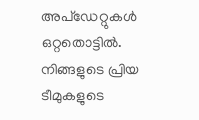അപ്ഡേറ്റുകൾ ഒറ്റതൊട്ടിൽ. നിങ്ങളുടെ പ്രിയ ടീമുകളുടെ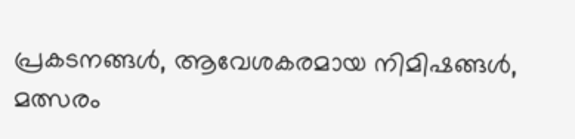പ്രകടനങ്ങൾ, ആവേശകരമായ നിമിഷങ്ങൾ, മത്സരം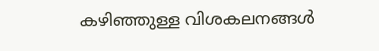കഴിഞ്ഞുള്ള വിശകലനങ്ങൾ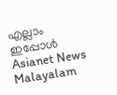എല്ലാം ഇപ്പോൾ Asianet News Malayalam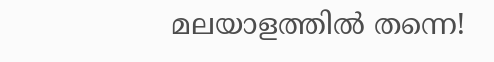മലയാളത്തിൽ തന്നെ!